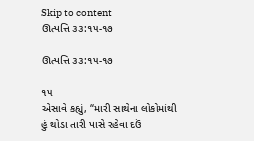Skip to content
ઊત્પત્તિ ૩૩:૧૫-૧૭

ઊત્પત્તિ ૩૩:૧૫-૧૭

૧૫
એસાવે કહ્યું, “મારી સાથેના લોકોમાંથી હું થોડા તારી પાસે રહેવા દઉં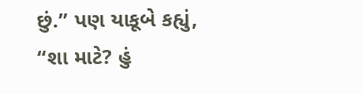છું.” પણ યાકૂબે કહ્યું, “શા માટે? હું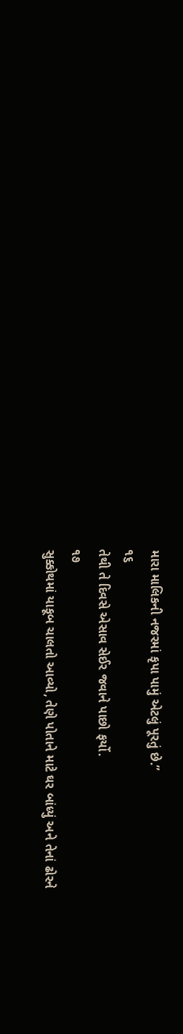મારા માલિકની નજરમાં કૃપા પામું એટલું પૂરતું છે.”
૧૬
તેથી તે દિવસે એસાવ સેઈર જવાને પાછો ફર્યો.
૧૭
સુક્કોથમાં યાકૂબ ચાલતો આવ્યો, તેણે પોતાને માટે ઘર બાંધ્યું અને તેનાં ઢોરને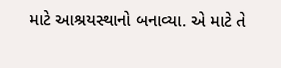માટે આશ્રયસ્થાનો બનાવ્યા. એ માટે તે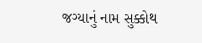જગ્યાનું નામ સુક્કોથ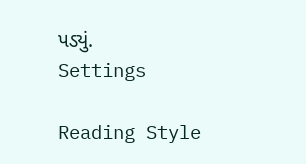પડ્યું.
Settings

Reading Style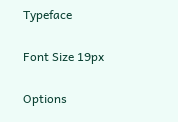Typeface

Font Size 19px

Options